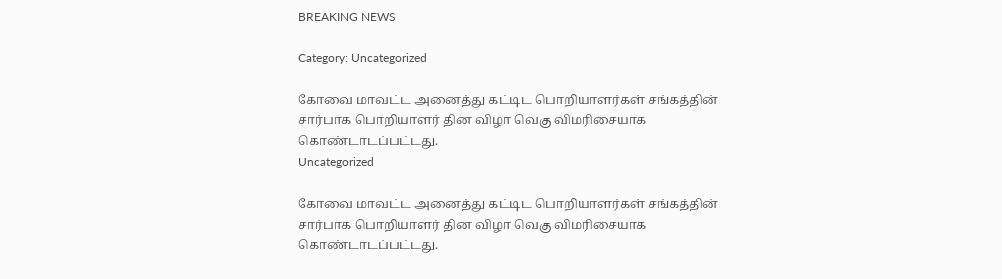BREAKING NEWS

Category: Uncategorized

கோவை மாவட்ட அனைத்து கட்டிட பொறியாளர்கள் சங்கத்தின் சார்பாக பொறியாளர் தின விழா வெகு விமரிசையாக கொண்டாடப்பட்டது.
Uncategorized

கோவை மாவட்ட அனைத்து கட்டிட பொறியாளர்கள் சங்கத்தின் சார்பாக பொறியாளர் தின விழா வெகு விமரிசையாக கொண்டாடப்பட்டது.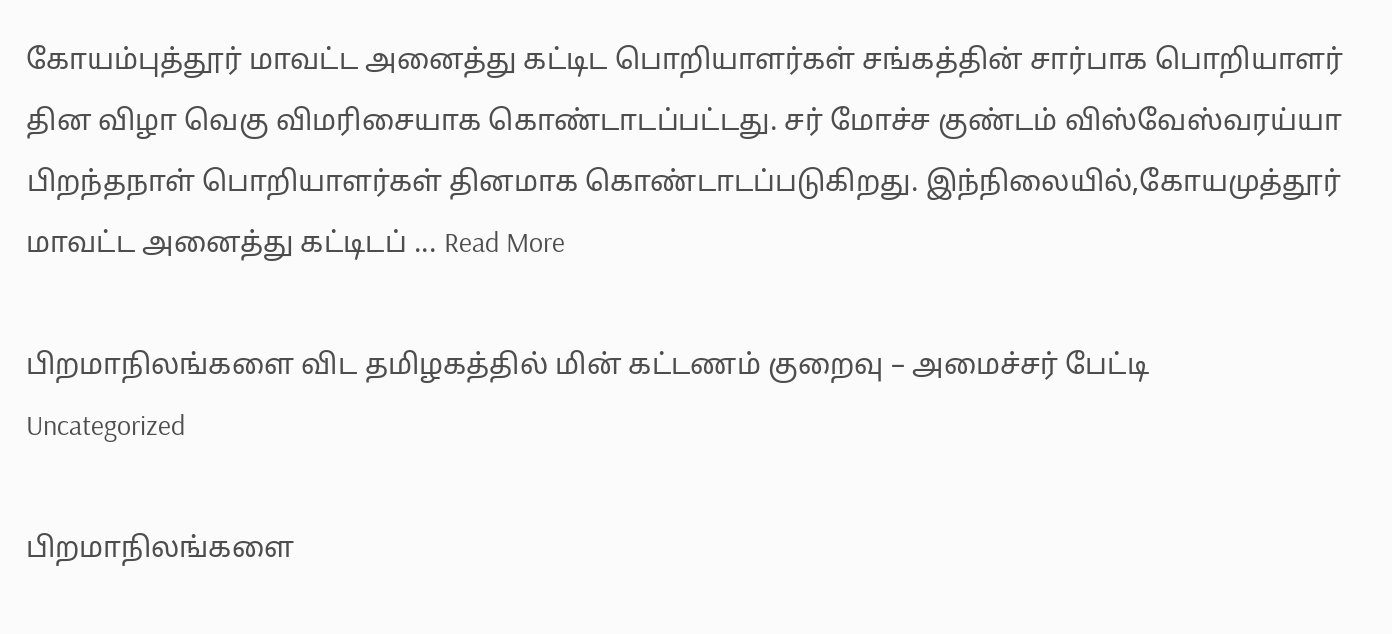கோயம்புத்தூர் மாவட்ட அனைத்து கட்டிட பொறியாளர்கள் சங்கத்தின் சார்பாக பொறியாளர் தின விழா வெகு விமரிசையாக கொண்டாடப்பட்டது. சர் மோச்ச குண்டம் விஸ்வேஸ்வரய்யா பிறந்தநாள் பொறியாளர்கள் தினமாக கொண்டாடப்படுகிறது. இந்நிலையில்,கோயமுத்தூர் மாவட்ட அனைத்து கட்டிடப் ... Read More

பிறமாநிலங்களை விட தமிழகத்தில் மின் கட்டணம் குறைவு – அமைச்சர் பேட்டி
Uncategorized

பிறமாநிலங்களை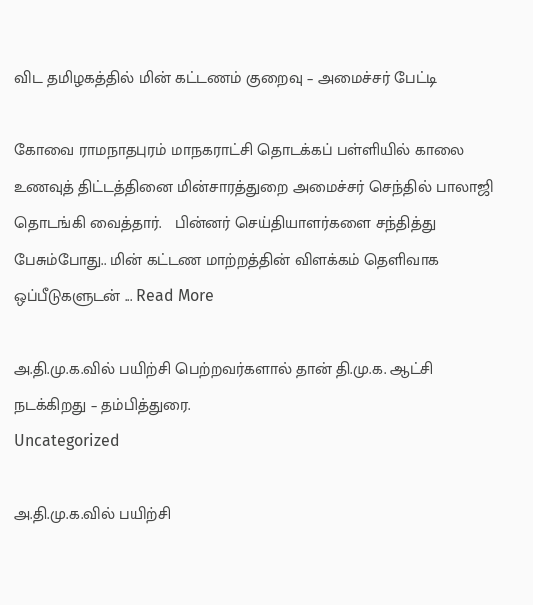விட தமிழகத்தில் மின் கட்டணம் குறைவு – அமைச்சர் பேட்டி

கோவை ராமநாதபுரம் மாநகராட்சி தொடக்கப் பள்ளியில் காலை உணவுத் திட்டத்தினை மின்சாரத்துறை அமைச்சர் செந்தில் பாலாஜி தொடங்கி வைத்தார்.   பின்னர் செய்தியாளர்களை சந்தித்து பேசும்போது.. மின் கட்டண மாற்றத்தின் விளக்கம் தெளிவாக ஒப்பீடுகளுடன் ... Read More

அ.தி.மு.க.வில் பயிற்சி பெற்றவர்களால் தான் தி.மு.க. ஆட்சி நடக்கிறது – தம்பித்துரை.
Uncategorized

அ.தி.மு.க.வில் பயிற்சி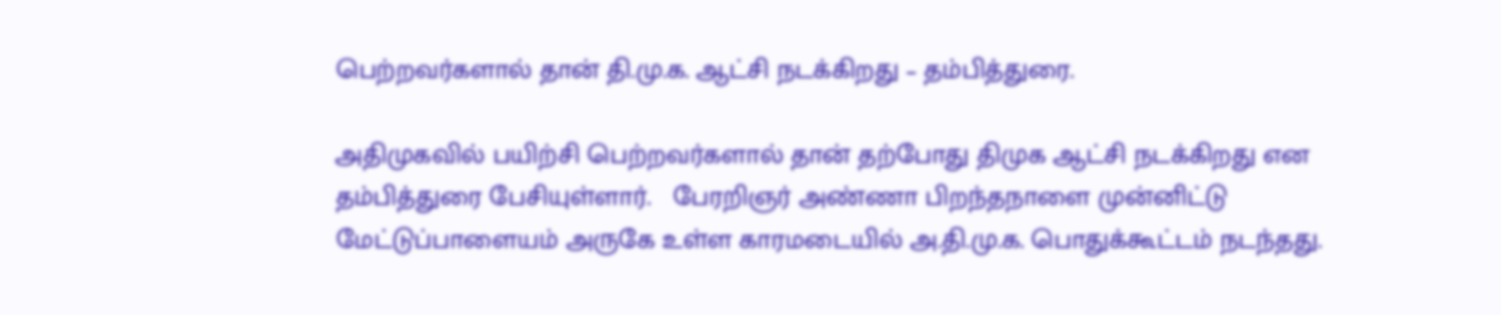பெற்றவர்களால் தான் தி.மு.க. ஆட்சி நடக்கிறது – தம்பித்துரை.

அதிமுகவில் பயிற்சி பெற்றவர்களால் தான் தற்போது திமுக ஆட்சி நடக்கிறது என தம்பித்துரை பேசியுள்ளார்.   பேரறிஞர் அண்ணா பிறந்தநாளை முன்னிட்டு மேட்டுப்பாளையம் அருகே உள்ள காரமடையில் அ.தி.மு.க. பொதுக்கூட்டம் நடந்தது.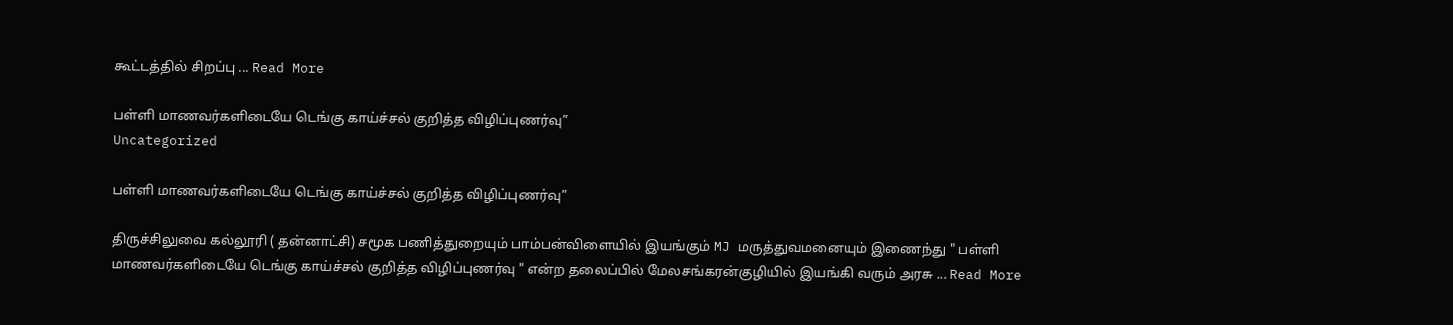கூட்டத்தில் சிறப்பு ... Read More

பள்ளி மாணவர்களிடையே டெங்கு காய்ச்சல் குறித்த விழிப்புணர்வு”
Uncategorized

பள்ளி மாணவர்களிடையே டெங்கு காய்ச்சல் குறித்த விழிப்புணர்வு”

திருச்சிலுவை கல்லூரி ( தன்னாட்சி) சமூக பணித்துறையும் பாம்பன்விளையில் இயங்கும் MJ மருத்துவமனையும் இணைந்து " பள்ளி மாணவர்களிடையே டெங்கு காய்ச்சல் குறித்த விழிப்புணர்வு " என்ற தலைப்பில் மேலசங்கரன்குழியில் இயங்கி வரும் அரசு ... Read More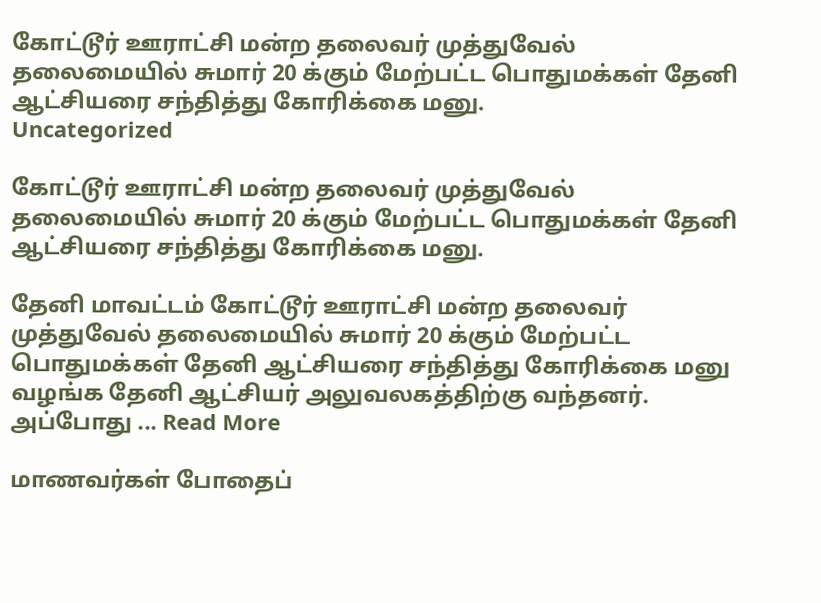கோட்டூர் ஊராட்சி மன்ற தலைவர் முத்துவேல் தலைமையில் சுமார் 20 க்கும் மேற்பட்ட பொதுமக்கள் தேனி ஆட்சியரை சந்தித்து கோரிக்கை மனு.
Uncategorized

கோட்டூர் ஊராட்சி மன்ற தலைவர் முத்துவேல் தலைமையில் சுமார் 20 க்கும் மேற்பட்ட பொதுமக்கள் தேனி ஆட்சியரை சந்தித்து கோரிக்கை மனு.

தேனி மாவட்டம் கோட்டூர் ஊராட்சி மன்ற தலைவர் முத்துவேல் தலைமையில் சுமார் 20 க்கும் மேற்பட்ட பொதுமக்கள் தேனி ஆட்சியரை சந்தித்து கோரிக்கை மனு வழங்க தேனி ஆட்சியர் அலுவலகத்திற்கு வந்தனர்.   அப்போது ... Read More

மாணவர்கள் போதைப்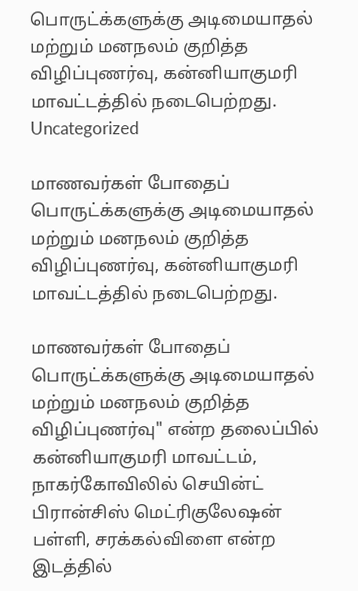பொருட்க்களுக்கு அடிமையாதல் மற்றும் மனநலம் குறித்த விழிப்புணர்வு, கன்னியாகுமரி மாவட்டத்தில் நடைபெற்றது.
Uncategorized

மாணவர்கள் போதைப் பொருட்க்களுக்கு அடிமையாதல் மற்றும் மனநலம் குறித்த விழிப்புணர்வு, கன்னியாகுமரி மாவட்டத்தில் நடைபெற்றது.

மாணவர்கள் போதைப் பொருட்க்களுக்கு அடிமையாதல் மற்றும் மனநலம் குறித்த விழிப்புணர்வு" என்ற தலைப்பில் கன்னியாகுமரி மாவட்டம், நாகர்கோவிலில் செயின்ட் பிரான்சிஸ் மெட்ரிகுலேஷன் பள்ளி, சரக்கல்விளை என்ற இடத்தில்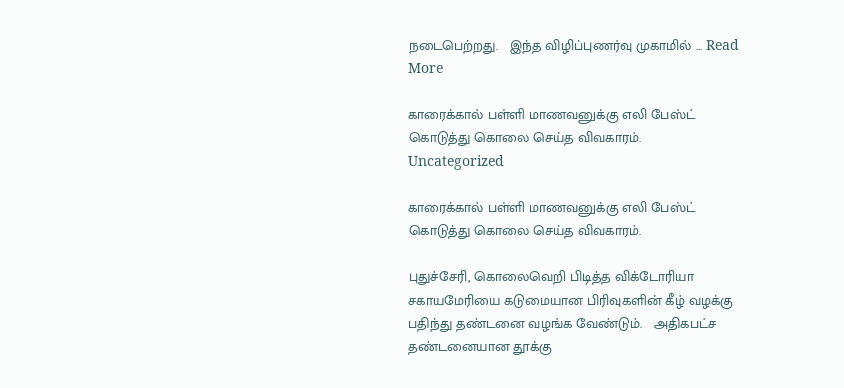நடைபெற்றது.   இந்த விழிப்புணர்வு முகாமில் ... Read More

காரைக்கால் பள்ளி மாணவனுக்கு எலி பேஸ்ட் கொடுத்து கொலை செய்த விவகாரம்.
Uncategorized

காரைக்கால் பள்ளி மாணவனுக்கு எலி பேஸ்ட் கொடுத்து கொலை செய்த விவகாரம்.

புதுச்சேரி, கொலைவெறி பிடித்த விக்டோரியா சகாயமேரியை கடுமையான பிரிவுகளின் கீழ் வழக்கு பதிந்து தண்டனை வழங்க வேண்டும்.   அதிகபட்ச தண்டனையான தூக்கு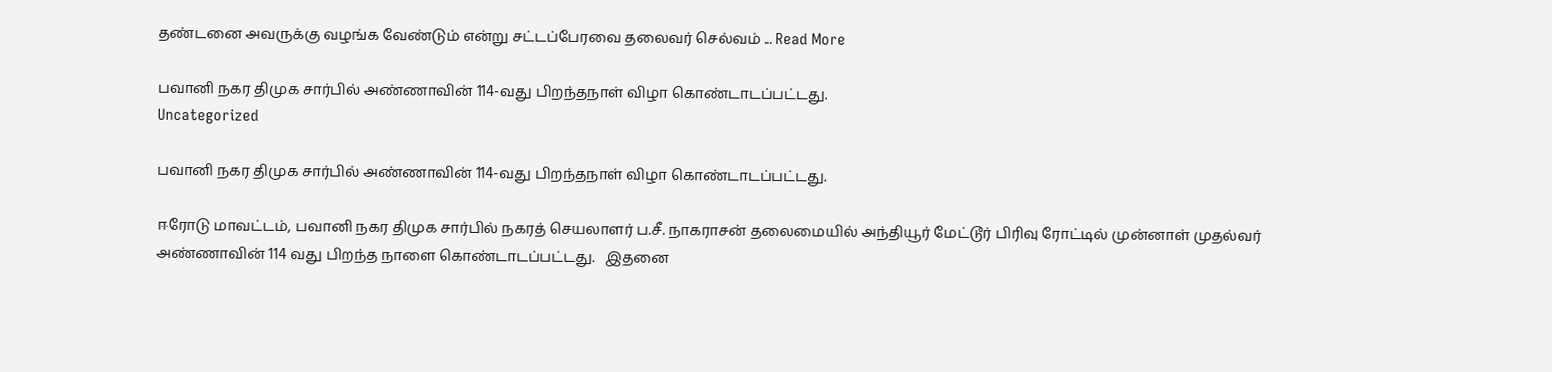தண்டனை அவருக்கு வழங்க வேண்டும் என்று சட்டப்பேரவை தலைவர் செல்வம் ... Read More

பவானி நகர திமுக சார்பில் அண்ணாவின் 114-வது பிறந்தநாள் விழா கொண்டாடப்பட்டது.
Uncategorized

பவானி நகர திமுக சார்பில் அண்ணாவின் 114-வது பிறந்தநாள் விழா கொண்டாடப்பட்டது.

ஈரோடு மாவட்டம், பவானி நகர திமுக சார்பில் நகரத் செயலாளர் ப.சீ. நாகராசன் தலைமையில் அந்தியூர் மேட்டூர் பிரிவு ரோட்டில் முன்னாள் முதல்வர் அண்ணாவின் 114 வது பிறந்த நாளை கொண்டாடப்பட்டது.   இதனை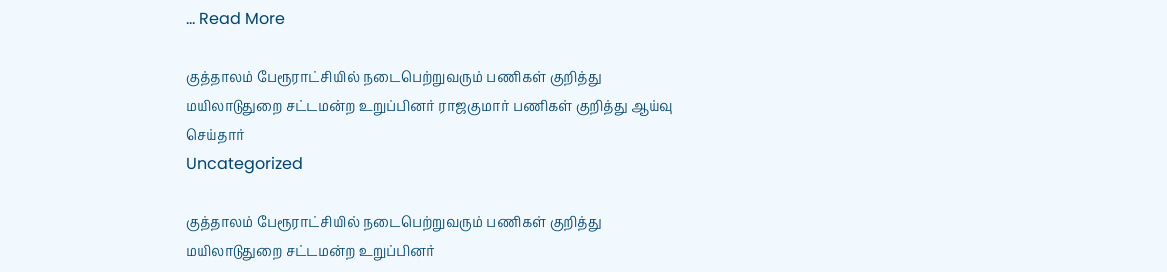... Read More

குத்தாலம் பேரூராட்சியில் நடைபெற்றுவரும் பணிகள் குறித்து மயிலாடுதுறை சட்டமன்ற உறுப்பினர் ராஜகுமார் பணிகள் குறித்து ஆய்வு செய்தார்
Uncategorized

குத்தாலம் பேரூராட்சியில் நடைபெற்றுவரும் பணிகள் குறித்து மயிலாடுதுறை சட்டமன்ற உறுப்பினர்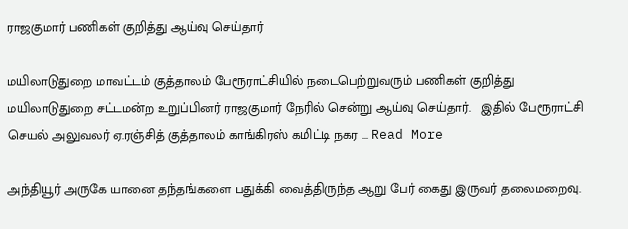ராஜகுமார் பணிகள் குறித்து ஆய்வு செய்தார்

மயிலாடுதுறை மாவட்டம் குத்தாலம் பேரூராட்சியில் நடைபெற்றுவரும் பணிகள் குறித்து மயிலாடுதுறை சட்டமன்ற உறுப்பினர் ராஜகுமார் நேரில் சென்று ஆய்வு செய்தார்.   இதில் பேரூராட்சி செயல் அலுவலர் ஏ.ரஞ்சித் குத்தாலம் காங்கிரஸ் கமிட்டி நகர ... Read More

அந்தியூர் அருகே யானை தந்தங்களை பதுக்கி வைத்திருந்த ஆறு பேர் கைது இருவர் தலைமறைவு.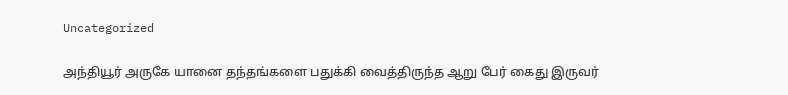Uncategorized

அந்தியூர் அருகே யானை தந்தங்களை பதுக்கி வைத்திருந்த ஆறு பேர் கைது இருவர்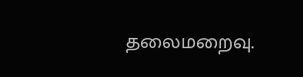தலைமறைவு.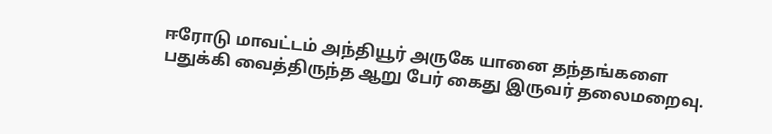ஈரோடு மாவட்டம் அந்தியூர் அருகே யானை தந்தங்களை பதுக்கி வைத்திருந்த ஆறு பேர் கைது இருவர் தலைமறைவு.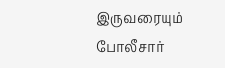இருவரையும் போலீசார்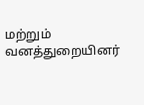மற்றும் வனத்துறையினர்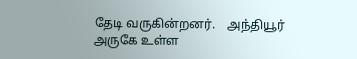தேடி வருகின்றனர்.    அந்தியூர் அருகே உள்ள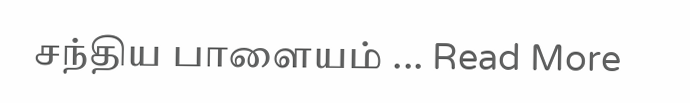சந்திய பாளையம் ... Read More